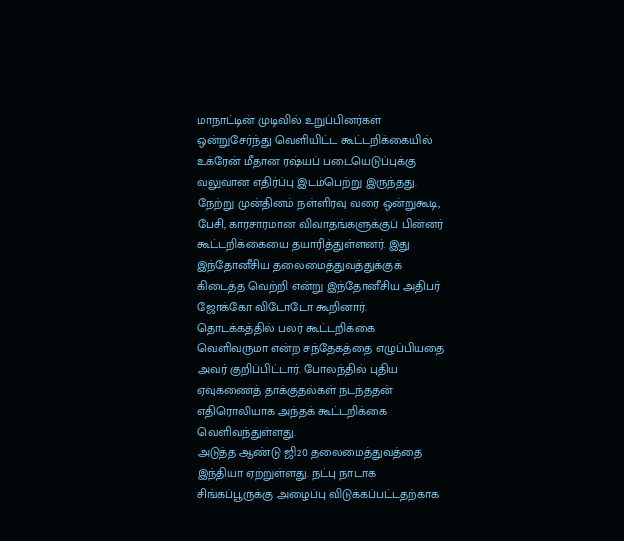மாநாட்டின் முடிவில் உறுப்பினர்கள் ஒன்றுசேர்ந்து வெளியிட்ட கூட்டறிக்கையில் உக்ரேன் மீதான ரஷ்யப் படையெடுப்புக்கு வலுவான எதிர்ப்பு இடம்பெற்று இருந்தது. நேற்று முன்தினம் நள்ளிரவு வரை ஒன்றுகூடி, பேசி, காரசாரமான விவாதங்களுக்குப் பின்னர் கூட்டறிக்கையை தயாரித்துள்ளனர். இது இந்தோனீசிய தலைமைத்துவத்துக்குக் கிடைத்த வெற்றி என்று இந்தோனீசிய அதிபர் ஜோக்கோ விடோடோ கூறினார். தொடக்கத்தில் பலர் கூட்டறிக்கை வெளிவருமா என்ற சந்தேகத்தை எழுப்பியதை அவர் குறிப்பிட்டார். போலந்தில் புதிய ஏவுகணைத் தாக்குதல்கள் நடந்ததன் எதிரொலியாக அந்தக் கூட்டறிக்கை வெளிவந்துள்ளது.
அடுத்த ஆண்டு ஜி20 தலைமைத்துவத்தை இந்தியா ஏற்றுள்ளது. நட்பு நாடாக சிங்கப்பூருக்கு அழைப்பு விடுக்கப்பட்டதற்காக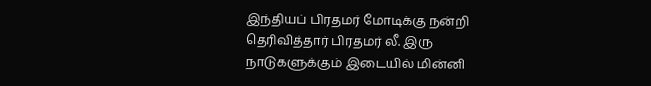இந்தியப் பிரதமர் மோடிக்கு நன்றி தெரிவித்தார் பிரதமர் லீ. இரு நாடுகளுக்கும் இடையில் மின்னி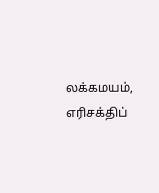லக்கமயம், எரிசக்திப்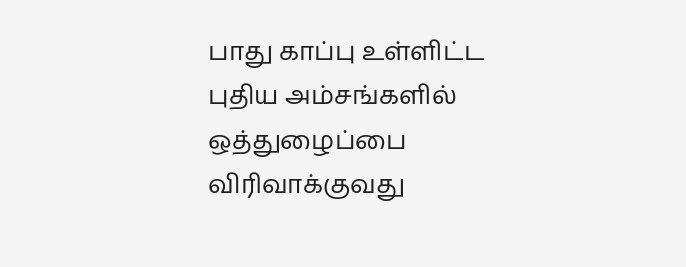பாது காப்பு உள்ளிட்ட புதிய அம்சங்களில் ஒத்துழைப்பை விரிவாக்குவது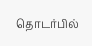தொடர்பில்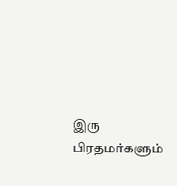இரு பிரதமர்களும்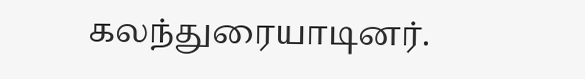கலந்துரையாடினர்.